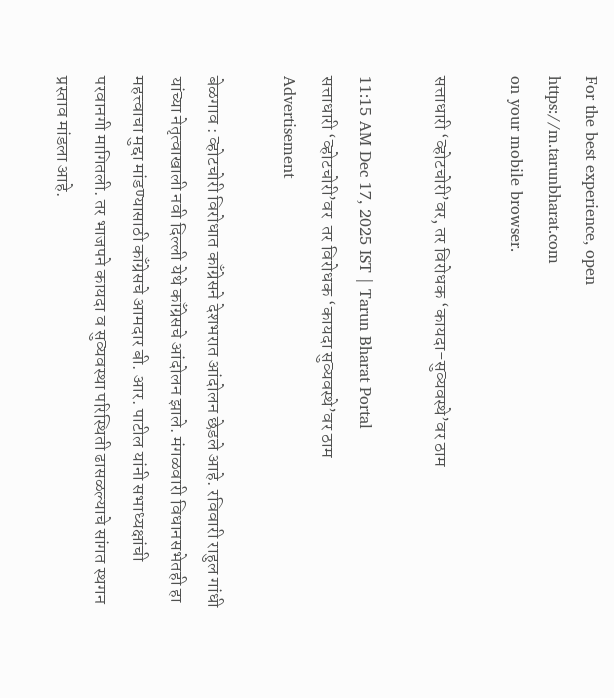For the best experience, open
https://m.tarunbharat.com
on your mobile browser.

सत्ताधारी ‘व्होटचोरी’वर, तर विरोधक ‘कायदा-सुव्यवस्थे’वर ठाम

11:15 AM Dec 17, 2025 IST | Tarun Bharat Portal
सत्ताधारी ‘व्होटचोरी’वर  तर विरोधक ‘कायदा सुव्यवस्थे’वर ठाम
Advertisement

बेळगाव : व्होटचोरी विरोधात काँग्रेसने देशभरात आंदोलन छेडले आहे. रविवारी राहुल गांधी यांच्या नेतृत्वाखाली नवी दिल्ली येथे काँग्रेसचे आंदोलन झाले. मंगळवारी विधानसभेतही हा महत्त्वाचा मुद्दा मांडण्यासाठी काँग्रेसचे आमदार बी. आर. पाटील यांनी सभाध्यक्षांची परवानगी मागितली. तर भाजपने कायदा व सुव्यवस्था परिस्थिती ढासळल्याचे सांगत स्थगन प्रस्ताव मांडला आहे.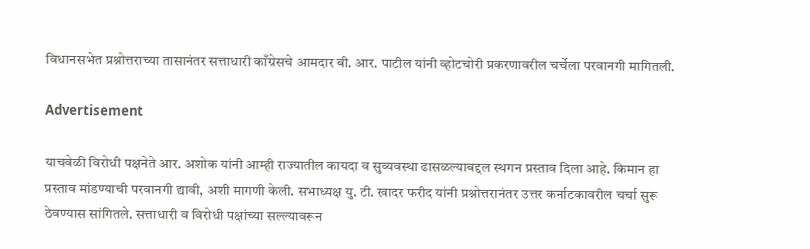विधानसभेत प्रश्नोत्तराच्या तासानंतर सत्ताधारी काँग्रेसचे आमदार बी. आर. पाटील यांनी व्होटचोरी प्रकरणावरील चर्चेला परवानगी मागितली.

Advertisement

याचवेळी विरोधी पक्षनेते आर. अशोक यांनी आम्ही राज्यातील कायदा व सुव्यवस्था ढासळल्याबद्दल स्थगन प्रस्ताव दिला आहे. किमान हा प्रस्ताव मांडण्याची परवानगी द्यावी, अशी मागणी केली. सभाध्यक्ष यु. टी. खादर फरीद यांनी प्रश्नोत्तरानंतर उत्तर कर्नाटकावरील चर्चा सुरू ठेवण्यास सांगितले. सत्ताधारी व विरोधी पक्षांच्या सल्ल्यावरून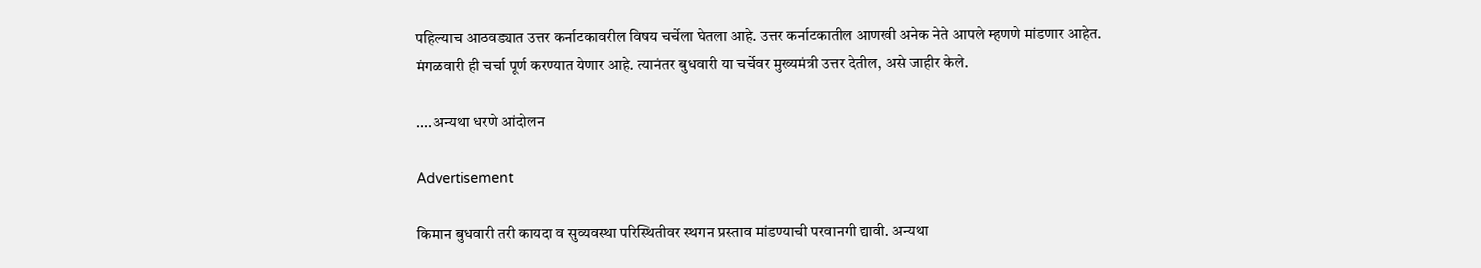पहिल्याच आठवड्यात उत्तर कर्नाटकावरील विषय चर्चेला घेतला आहे. उत्तर कर्नाटकातील आणखी अनेक नेते आपले म्हणणे मांडणार आहेत. मंगळवारी ही चर्चा पूर्ण करण्यात येणार आहे. त्यानंतर बुधवारी या चर्चेवर मुख्यमंत्री उत्तर देतील, असे जाहीर केले.

....अन्यथा धरणे आंदोलन

Advertisement

किमान बुधवारी तरी कायदा व सुव्यवस्था परिस्थितीवर स्थगन प्रस्ताव मांडण्याची परवानगी द्यावी. अन्यथा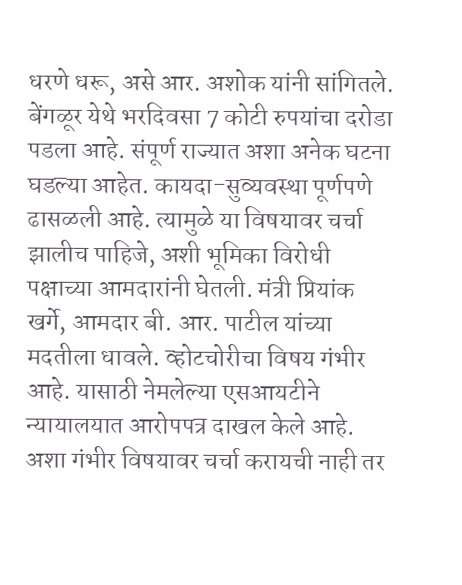धरणे धरू, असे आर. अशोक यांनी सांगितले. बेंगळूर येथे भरदिवसा 7 कोटी रुपयांचा दरोडा पडला आहे. संपूर्ण राज्यात अशा अनेक घटना घडल्या आहेत. कायदा-सुव्यवस्था पूर्णपणे ढासळली आहे. त्यामुळे या विषयावर चर्चा झालीच पाहिजे, अशी भूमिका विरोधी पक्षाच्या आमदारांनी घेतली. मंत्री प्रियांक खर्गे, आमदार बी. आर. पाटील यांच्या मदतीला धावले. व्होटचोरीचा विषय गंभीर आहे. यासाठी नेमलेल्या एसआयटीने न्यायालयात आरोपपत्र दाखल केले आहे. अशा गंभीर विषयावर चर्चा करायची नाही तर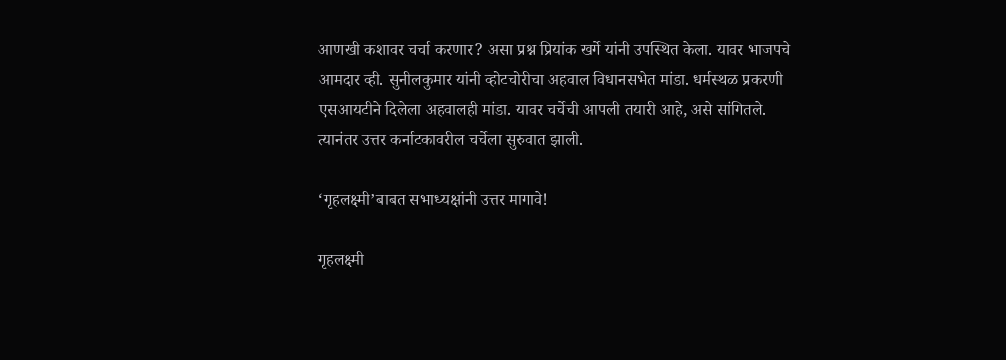आणखी कशावर चर्चा करणार? असा प्रश्न प्रियांक खर्गे यांनी उपस्थित केला. यावर भाजपचे आमदार व्ही. सुनीलकुमार यांनी व्होटचोरीचा अहवाल विधानसभेत मांडा. धर्मस्थळ प्रकरणी एसआयटीने दिलेला अहवालही मांडा. यावर चर्चेची आपली तयारी आहे, असे सांगितले. त्यानंतर उत्तर कर्नाटकावरील चर्चेला सुरुवात झाली.

‘गृहलक्ष्मी’बाबत सभाध्यक्षांनी उत्तर मागावे!

गृहलक्ष्मी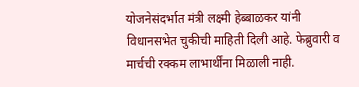योजनेसंदर्भात मंत्री लक्ष्मी हेब्बाळकर यांनी विधानसभेत चुकीची माहिती दिली आहे. फेब्रुवारी व मार्चची रक्कम लाभार्थींना मिळाली नाही.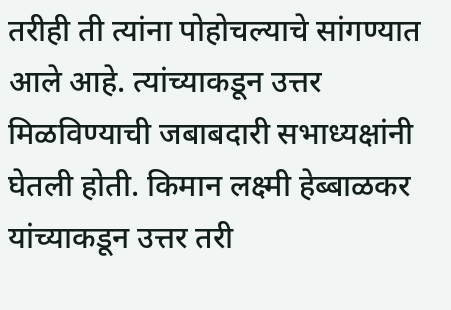तरीही ती त्यांना पोहोचल्याचे सांगण्यात आले आहे. त्यांच्याकडून उत्तर मिळविण्याची जबाबदारी सभाध्यक्षांनी घेतली होती. किमान लक्ष्मी हेब्बाळकर यांच्याकडून उत्तर तरी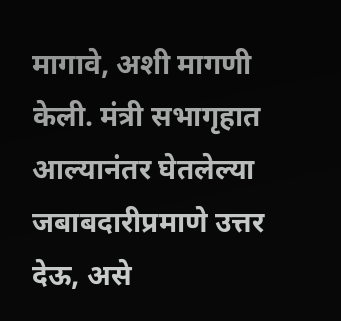मागावे, अशी मागणी केली. मंत्री सभागृहात आल्यानंतर घेतलेल्या जबाबदारीप्रमाणे उत्तर देऊ, असे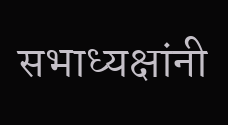सभाध्यक्षांनी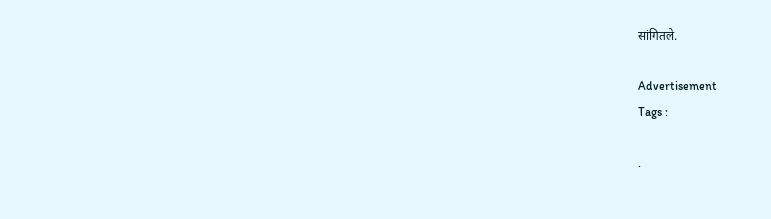सांगितले.

Advertisement
Tags :

.